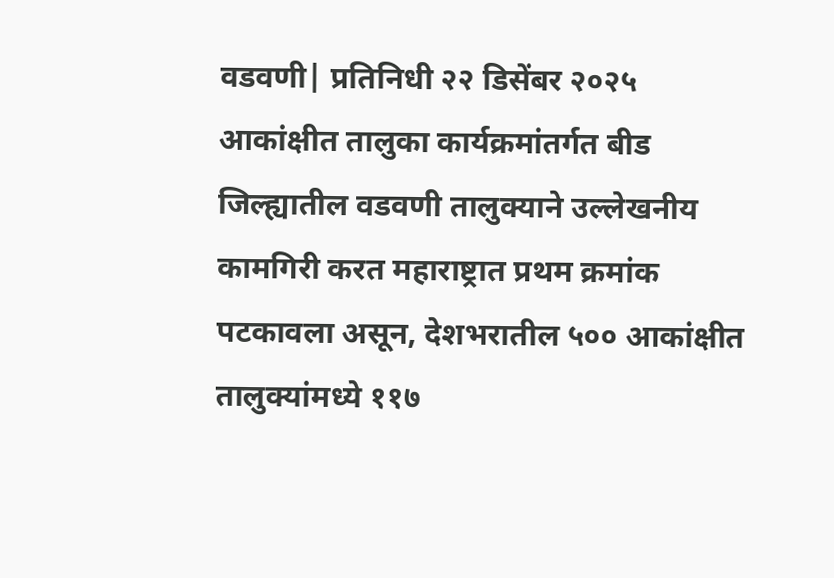वडवणी| प्रतिनिधी २२ डिसेंबर २०२५
आकांक्षीत तालुका कार्यक्रमांतर्गत बीड जिल्ह्यातील वडवणी तालुक्याने उल्लेखनीय कामगिरी करत महाराष्ट्रात प्रथम क्रमांक पटकावला असून, देशभरातील ५०० आकांक्षीत तालुक्यांमध्ये ११७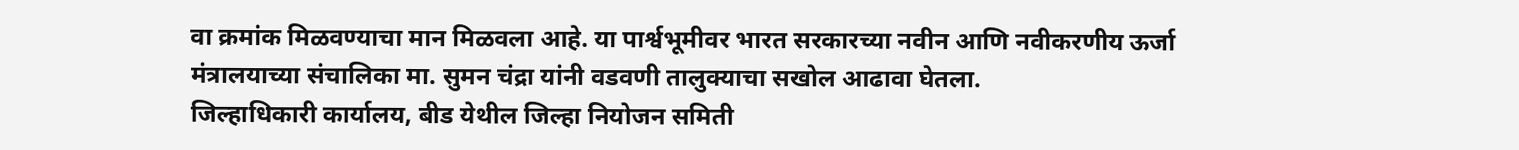वा क्रमांक मिळवण्याचा मान मिळवला आहे. या पार्श्वभूमीवर भारत सरकारच्या नवीन आणि नवीकरणीय ऊर्जा मंत्रालयाच्या संचालिका मा. सुमन चंद्रा यांनी वडवणी तालुक्याचा सखोल आढावा घेतला.
जिल्हाधिकारी कार्यालय, बीड येथील जिल्हा नियोजन समिती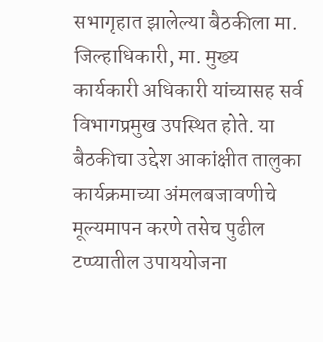सभागृहात झालेल्या बैठकीला मा. जिल्हाधिकारी, मा. मुख्य कार्यकारी अधिकारी यांच्यासह सर्व विभागप्रमुख उपस्थित होते. या बैठकीचा उद्देश आकांक्षीत तालुका कार्यक्रमाच्या अंमलबजावणीचे मूल्यमापन करणे तसेच पुढील टप्प्यातील उपाययोजना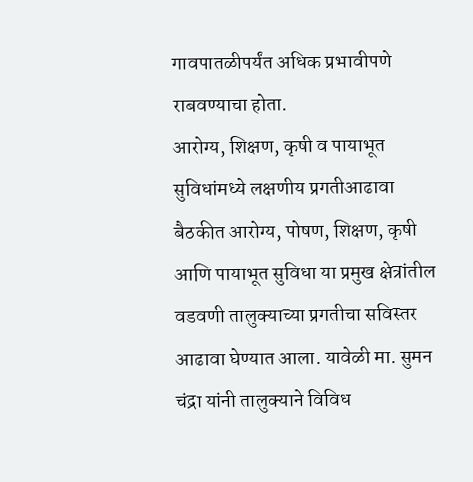गावपातळीपर्यंत अधिक प्रभावीपणे राबवण्याचा होता.
आरोग्य, शिक्षण, कृषी व पायाभूत सुविधांमध्ये लक्षणीय प्रगतीआढावा बैठकीत आरोग्य, पोषण, शिक्षण, कृषी आणि पायाभूत सुविधा या प्रमुख क्षेत्रांतील वडवणी तालुक्याच्या प्रगतीचा सविस्तर आढावा घेण्यात आला. यावेळी मा. सुमन चंद्रा यांनी तालुक्याने विविध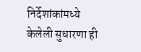निर्देशांकांमध्ये केलेली सुधारणा ही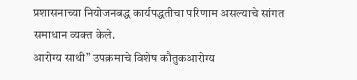प्रशासनाच्या नियोजनबद्ध कार्यपद्धतीचा परिणाम असल्याचे सांगत समाधान व्यक्त केले.
आरोग्य साथी” उपक्रमाचे विशेष कौतुकआरोग्य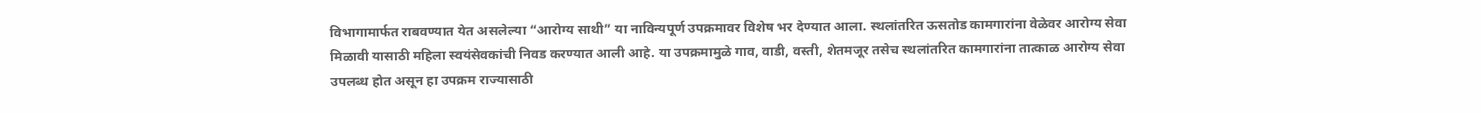विभागामार्फत राबवण्यात येत असलेल्या “आरोग्य साथी” या नाविन्यपूर्ण उपक्रमावर विशेष भर देण्यात आला. स्थलांतरित ऊसतोड कामगारांना वेळेवर आरोग्य सेवा मिळावी यासाठी महिला स्वयंसेवकांची निवड करण्यात आली आहे. या उपक्रमामुळे गाव, वाडी, वस्ती, शेतमजूर तसेच स्थलांतरित कामगारांना तात्काळ आरोग्य सेवा उपलब्ध होत असून हा उपक्रम राज्यासाठी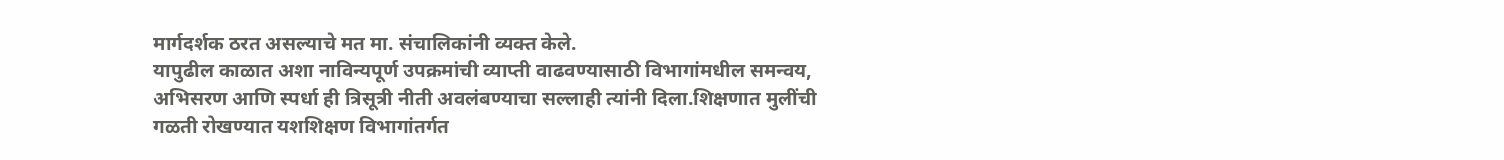मार्गदर्शक ठरत असल्याचे मत मा. संचालिकांनी व्यक्त केले.
यापुढील काळात अशा नाविन्यपूर्ण उपक्रमांची व्याप्ती वाढवण्यासाठी विभागांमधील समन्वय, अभिसरण आणि स्पर्धा ही त्रिसूत्री नीती अवलंबण्याचा सल्लाही त्यांनी दिला.शिक्षणात मुलींची गळती रोखण्यात यशशिक्षण विभागांतर्गत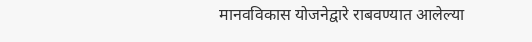मानवविकास योजनेद्वारे राबवण्यात आलेल्या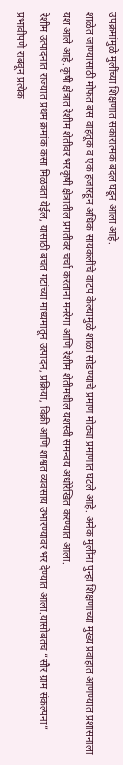उपक्रमांमुळे मुलींच्या शिक्षणात सकारात्मक बदल घडून आला आहे.
शाळेत जाण्यासाठी मोफत बस वाहतूक व एक हजारहून अधिक सायकलींचे वाटप केल्यामुळे शाळा सोडण्याचे प्रमाण मोठ्या प्रमाणात घटले आहे. अनेक मुलींना पुन्हा शिक्षणाच्या मुख्य प्रवाहात आणण्यात प्रशासनाला यश आले आहे.कृषी क्षेत्रात रेशीम शेतीवर भरकृषी क्षेत्रातील प्रगतीवर चर्चा करताना मनरेगा आणि रेशीम शेतीमधील यशस्वी समन्वय अधोरेखित करण्यात आला.
रेशीम उत्पादनात राज्यात प्रथम क्रमांक कसा मिळवता येईल, यासाठी बचत गटांच्या माध्यमातून उत्पादन, प्रक्रिया, विक्री आणि शाश्वत व्यवसाय उभारण्यावर भर देण्यात आला.यासोबतच “सौर ग्राम संकल्पना” प्रभावीपणे राबवून प्रत्येक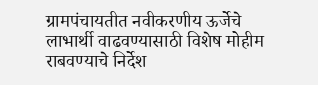ग्रामपंचायतीत नवीकरणीय ऊर्जेचे लाभार्थी वाढवण्यासाठी विशेष मोहीम राबवण्याचे निर्देश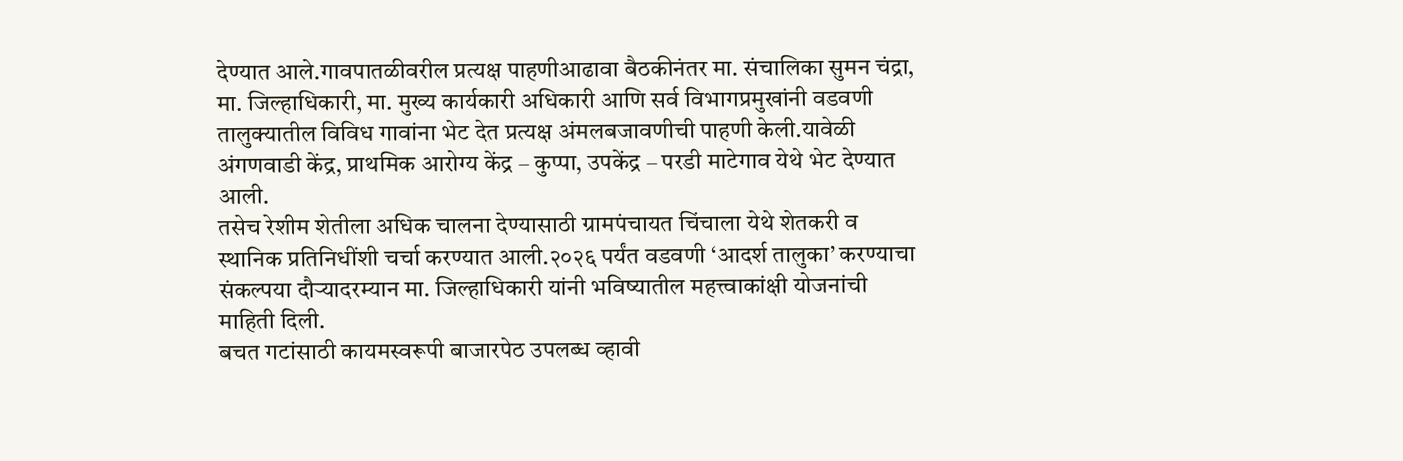देण्यात आले.गावपातळीवरील प्रत्यक्ष पाहणीआढावा बैठकीनंतर मा. संचालिका सुमन चंद्रा, मा. जिल्हाधिकारी, मा. मुख्य कार्यकारी अधिकारी आणि सर्व विभागप्रमुखांनी वडवणी तालुक्यातील विविध गावांना भेट देत प्रत्यक्ष अंमलबजावणीची पाहणी केली.यावेळी अंगणवाडी केंद्र, प्राथमिक आरोग्य केंद्र – कुप्पा, उपकेंद्र – परडी माटेगाव येथे भेट देण्यात आली.
तसेच रेशीम शेतीला अधिक चालना देण्यासाठी ग्रामपंचायत चिंचाला येथे शेतकरी व स्थानिक प्रतिनिधींशी चर्चा करण्यात आली.२०२६ पर्यंत वडवणी ‘आदर्श तालुका’ करण्याचा संकल्पया दौऱ्यादरम्यान मा. जिल्हाधिकारी यांनी भविष्यातील महत्त्वाकांक्षी योजनांची माहिती दिली.
बचत गटांसाठी कायमस्वरूपी बाजारपेठ उपलब्ध व्हावी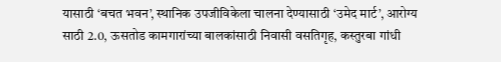यासाठी ‘बचत भवन’, स्थानिक उपजीविकेला चालना देण्यासाठी ‘उमेद मार्ट’, आरोग्य साठी 2.0, ऊसतोड कामगारांच्या बालकांसाठी निवासी वसतिगृह, कस्तुरबा गांधी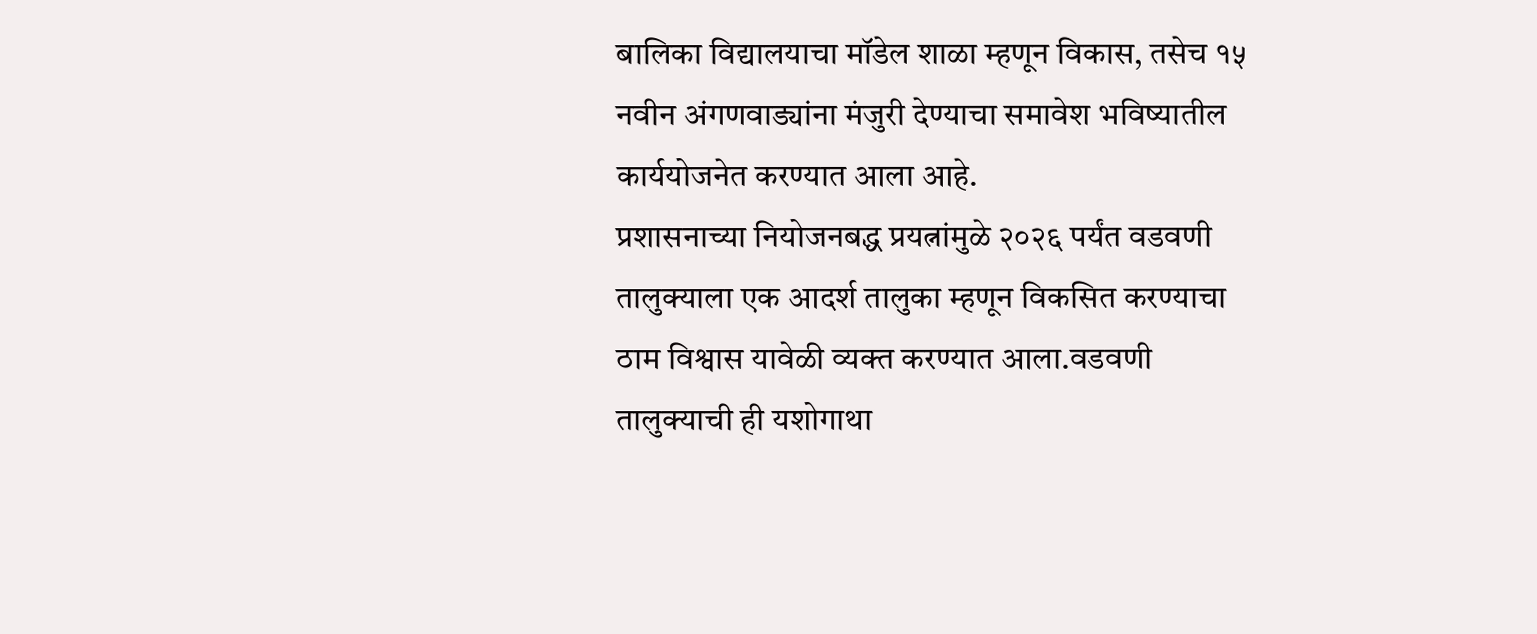बालिका विद्यालयाचा मॉडेल शाळा म्हणून विकास, तसेच १५ नवीन अंगणवाड्यांना मंजुरी देण्याचा समावेश भविष्यातील कार्ययोजनेत करण्यात आला आहे.
प्रशासनाच्या नियोजनबद्ध प्रयत्नांमुळे २०२६ पर्यंत वडवणी तालुक्याला एक आदर्श तालुका म्हणून विकसित करण्याचा ठाम विश्वास यावेळी व्यक्त करण्यात आला.वडवणी तालुक्याची ही यशोगाथा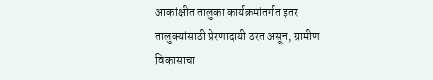आकांक्षीत तालुका कार्यक्रमांतर्गत इतर तालुक्यांसाठी प्रेरणादायी ठरत असून, ग्रामीण विकासाचा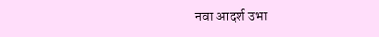नवा आदर्श उभा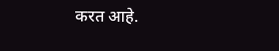करत आहे.